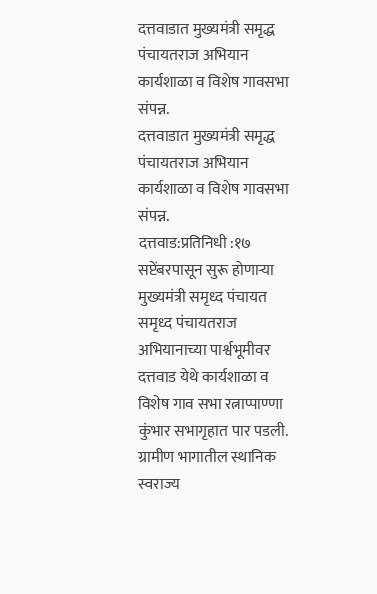दत्तवाडात मुख्यमंत्री समृद्ध पंचायतराज अभियान कार्यशाळा व विशेष गावसभा संपन्न.
दत्तवाडात मुख्यमंत्री समृद्ध पंचायतराज अभियान कार्यशाळा व विशेष गावसभा संपन्न.
दत्तवाड:प्रतिनिधी :१७ सप्टेंबरपासून सुरू होणाऱ्या मुख्यमंत्री समृध्द पंचायत समृध्द पंचायतराज अभियानाच्या पार्श्वभूमीवर दत्तवाड येथे कार्यशाळा व विशेष गाव सभा रत्नाप्पाण्णा कुंभार सभागृहात पार पडली.
ग्रामीण भागातील स्थानिक स्वराज्य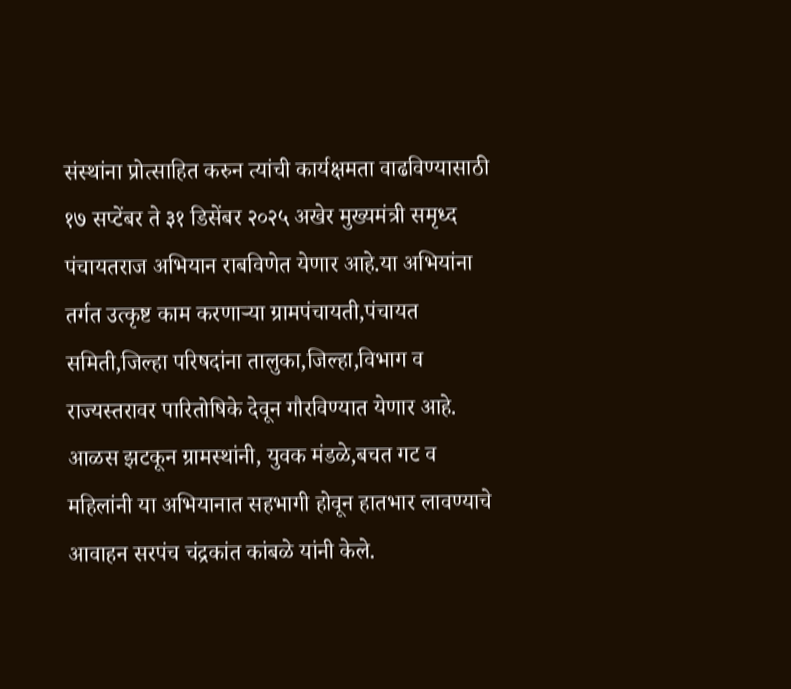संस्थांना प्रोत्साहित करुन त्यांची कार्यक्षमता वाढविण्यासाठी १७ सप्टेंबर ते ३१ डिसेंबर २०२५ अखेर मुख्यमंत्री समृध्द पंचायतराज अभियान राबविणेत येणार आहे.या अभियांना तर्गत उत्कृष्ट काम करणाऱ्या ग्रामपंचायती,पंचायत समिती,जिल्हा परिषदांना तालुका,जिल्हा,विभाग व राज्यस्तरावर पारितोषिके देवून गौरविण्यात येणार आहे.
आळस झटकून ग्रामस्थांनी, युवक मंडळे,बचत गट व महिलांनी या अभियानात सहभागी होवून हातभार लावण्याचे आवाहन सरपंच चंद्रकांत कांबळे यांनी केले.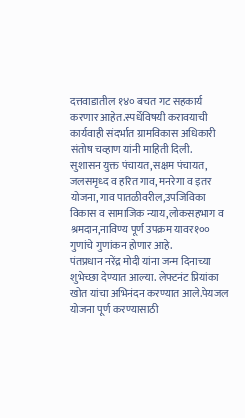दत्तवाडातील १४० बचत गट सहकार्य करणार आहेत.स्पर्धेविषयी करावयाची कार्यवाही संदर्भात ग्रामविकास अधिकारी संतोष चव्हाण यांनी माहिती दिली.
सुशासन युक्त पंचायत,सक्षम पंचायत, जलसमृध्द व हरित गाव, मनरेगा व इतर योजना,गाव पातळीवरील,उपजिविका विकास व सामाजिक न्याय,लोकसहभाग व श्रमदान,नाविण्य पूर्ण उपक्रम यावर१०० गुणांचे गुणांकन होणार आहे.
पंतप्रधान नरेंद्र मोदी यांना जन्म दिनाच्या शुभेच्छा देण्यात आल्या. लेफ्टनंट प्रियांका खोत यांचा अभिनंदन करण्यात आले.पेयजल योजना पूर्ण करण्यासाठी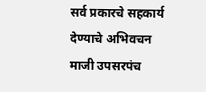सर्व प्रकारचे सहकार्य देण्याचे अभिवचन माजी उपसरपंच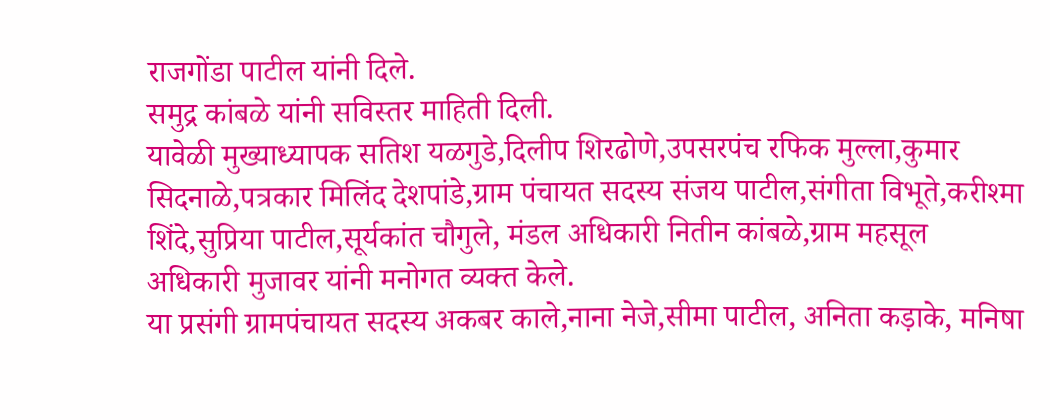राजगोंडा पाटील यांनी दिले.
समुद्र कांबळे यांनी सविस्तर माहिती दिली.
यावेळी मुख्याध्यापक सतिश यळगुडे,दिलीप शिरढोणे,उपसरपंच रफिक मुल्ला,कुमार सिदनाळे,पत्रकार मिलिंद देशपांडे,ग्राम पंचायत सदस्य संजय पाटील,संगीता विभूते,करीश्मा शिंदे,सुप्रिया पाटील,सूर्यकांत चौगुले, मंडल अधिकारी नितीन कांबळे,ग्राम महसूल अधिकारी मुजावर यांनी मनोगत व्यक्त केले.
या प्रसंगी ग्रामपंचायत सदस्य अकबर काले,नाना नेजे,सीमा पाटील, अनिता कड़ाके, मनिषा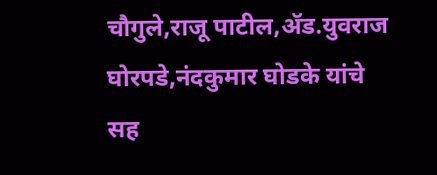चौगुले,राजू पाटील,ॲड.युवराज घोरपडे,नंदकुमार घोडके यांचे सह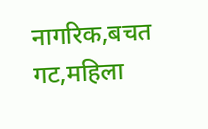नागरिक,बचत गट,महिला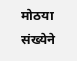मोठया संख्येने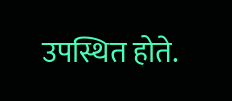उपस्थित होते.